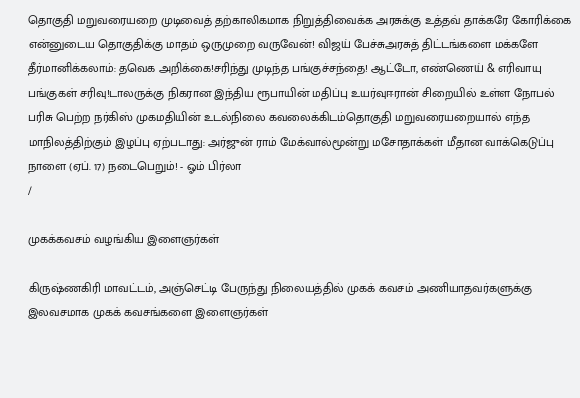தொகுதி மறுவரையறை முடிவைத் தற்காலிகமாக நிறுத்திவைக்க அரசுக்கு உத்தவ் தாக்கரே கோரிக்கை என்னுடைய தொகுதிக்கு மாதம் ஒருமுறை வருவேன்! விஜய் பேச்சுஅரசுத் திட்டங்களை மக்களே தீர்மானிக்கலாம்: தவெக அறிக்கை!சரிந்து முடிந்த பங்குச்சந்தை! ஆட்டோ, எண்ணெய் & எரிவாயு பங்குகள் சரிவு!டாலருக்கு நிகரான இந்திய ரூபாயின் மதிப்பு உயர்வுஈரான் சிறையில் உள்ள நோபல் பரிசு பெற்ற நர்கிஸ் முகமதியின் உடல்நிலை கவலைக்கிடம்தொகுதி மறுவரையறையால் எந்த மாநிலத்திற்கும் இழப்பு ஏற்படாது: அர்ஜுன் ராம் மேக்வால்மூன்று மசோதாக்கள் மீதான வாக்கெடுப்பு நாளை (ஏப். 17) நடைபெறும்! - ஓம் பிர்லா
/

முகக்கவசம் வழங்கிய இளைஞர்கள்

கிருஷ்ணகிரி மாவட்டம், அஞ்செட்டி பேருந்து நிலையத்தில் முகக் கவசம் அணியாதவர்களுக்கு இலவசமாக முகக் கவசங்களை இளைஞர்கள்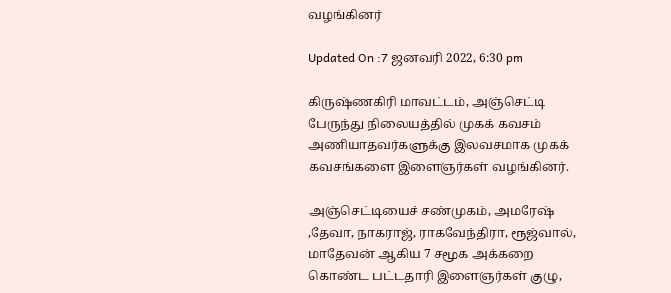வழங்கினர்

Updated On :7 ஜனவரி 2022, 6:30 pm

கிருஷ்ணகிரி மாவட்டம், அஞ்செட்டி பேருந்து நிலையத்தில் முகக் கவசம் அணியாதவர்களுக்கு இலவசமாக முகக் கவசங்களை இளைஞர்கள் வழங்கினர்.

அஞ்செட்டியைச் சண்முகம், அமரேஷ் ,தேவா, நாகராஜ், ராகவேந்திரா, ரூஜ்வால், மாதேவன் ஆகிய 7 சமூக அக்கறை கொண்ட பட்டதாரி இளைஞர்கள் குழு,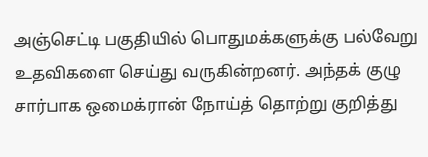அஞ்செட்டி பகுதியில் பொதுமக்களுக்கு பல்வேறு உதவிகளை செய்து வருகின்றனர். அந்தக் குழு சார்பாக ஒமைக்ரான் நோய்த் தொற்று குறித்து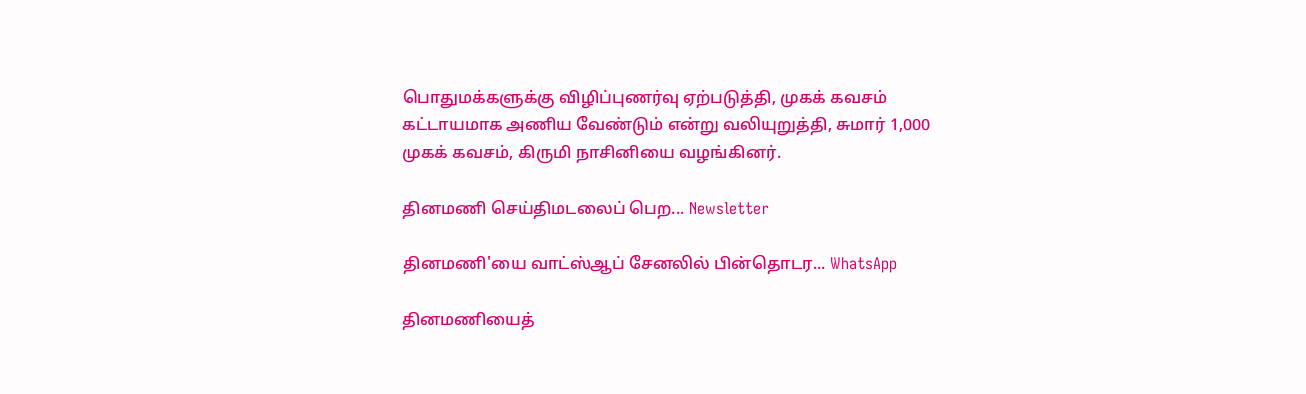பொதுமக்களுக்கு விழிப்புணர்வு ஏற்படுத்தி, முகக் கவசம் கட்டாயமாக அணிய வேண்டும் என்று வலியுறுத்தி, சுமார் 1,000 முகக் கவசம், கிருமி நாசினியை வழங்கினர்.

தினமணி செய்திமடலைப் பெற... Newsletter

தினமணி'யை வாட்ஸ்ஆப் சேனலில் பின்தொடர... WhatsApp

தினமணியைத்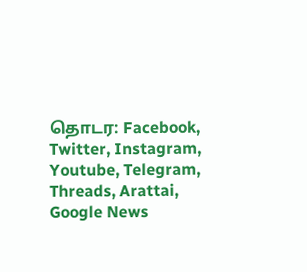தொடர: Facebook, Twitter, Instagram, Youtube, Telegram, Threads, Arattai, Google News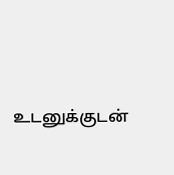உடனுக்குடன்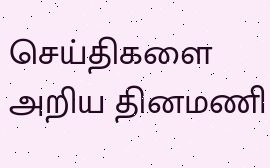செய்திகளை அறிய தினமணி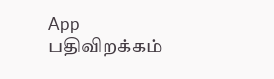App பதிவிறக்கம்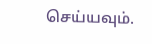செய்யவும்.